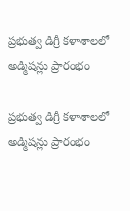ప్రభుత్వ డిగ్రీ కళాశాలలో అడ్మిషన్లు ప్రారంభం

ప్రభుత్వ డిగ్రీ కళాశాలలో అడ్మిషన్లు ప్రారంభం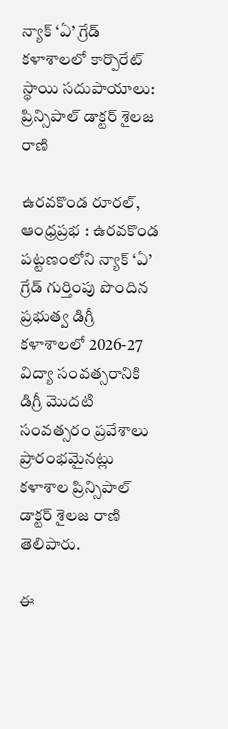న్యాక్ ‘ఏ’ గ్రేడ్ కళాశాలలో కార్పొరేట్ స్థాయి సదుపాయాలు: ప్రిన్సిపాల్ డాక్టర్ శైలజ రాణి

ఉరవకొండ రూరల్, ఆంధ్రప్రభ : ఉరవకొండ పట్టణంలోని న్యాక్ ‘ఏ’ గ్రేడ్ గుర్తింపు పొందిన ప్రభుత్వ డిగ్రీ కళాశాలలో 2026-27 విద్యా సంవత్సరానికి డిగ్రీ మొదటి సంవత్సరం ప్రవేశాలు ప్రారంభమైనట్లు కళాశాల ప్రిన్సిపాల్ డాక్టర్ శైలజ రాణి తెలిపారు.

ఈ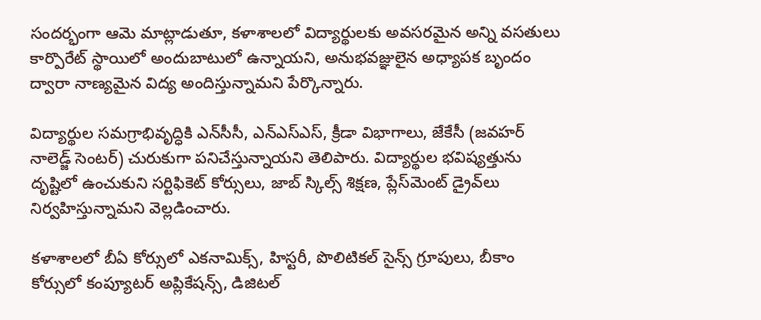సందర్భంగా ఆమె మాట్లాడుతూ, కళాశాలలో విద్యార్థులకు అవసరమైన అన్ని వసతులు కార్పొరేట్ స్థాయిలో అందుబాటులో ఉన్నాయని, అనుభవజ్ఞులైన అధ్యాపక బృందం ద్వారా నాణ్యమైన విద్య అందిస్తున్నామని పేర్కొన్నారు.

విద్యార్థుల సమగ్రాభివృద్ధికి ఎన్‌సీసీ, ఎన్‌ఎస్‌ఎస్, క్రీడా విభాగాలు, జేకేసీ (జవహర్ నాలెడ్జ్ సెంటర్) చురుకుగా పనిచేస్తున్నాయని తెలిపారు. విద్యార్థుల భవిష్యత్తును దృష్టిలో ఉంచుకుని సర్టిఫికెట్ కోర్సులు, జాబ్ స్కిల్స్ శిక్షణ, ప్లేస్‌మెంట్ డ్రైవ్‌లు నిర్వహిస్తున్నామని వెల్లడించారు.

కళాశాలలో బీఏ కోర్సులో ఎకనామిక్స్, హిస్టరీ, పొలిటికల్ సైన్స్ గ్రూపులు, బీకాం కోర్సులో కంప్యూటర్ అప్లికేషన్స్, డిజిటల్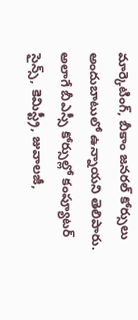మార్కెటింగ్, బీకాం జనరల్ కోర్సులు అందుబాటులో ఉన్నాయని తెలిపారు. అలాగే బీఎస్సీ కోర్సుల్లో కంప్యూటర్ సైన్స్, కెమిస్ట్రీ, జువాలజీ,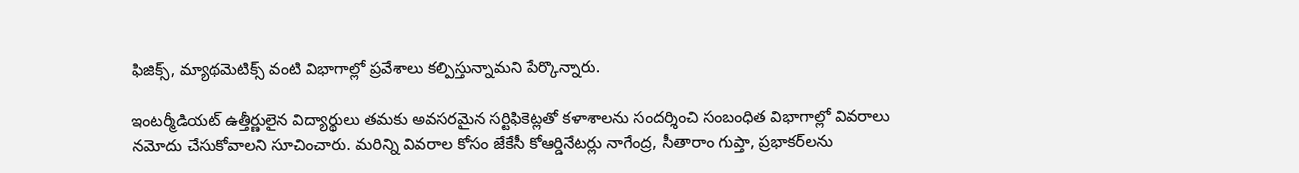ఫిజిక్స్, మ్యాథమెటిక్స్ వంటి విభాగాల్లో ప్రవేశాలు కల్పిస్తున్నామని పేర్కొన్నారు.

ఇంటర్మీడియట్ ఉత్తీర్ణులైన విద్యార్థులు తమకు అవసరమైన సర్టిఫికెట్లతో కళాశాలను సందర్శించి సంబంధిత విభాగాల్లో వివరాలు నమోదు చేసుకోవాలని సూచించారు. మరిన్ని వివరాల కోసం జేకేసీ కోఆర్డినేటర్లు నాగేంద్ర, సీతారాం గుప్తా, ప్రభాకర్‌లను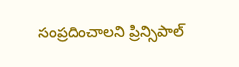సంప్రదించాలని ప్రిన్సిపాల్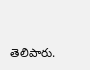తెలిపారు.